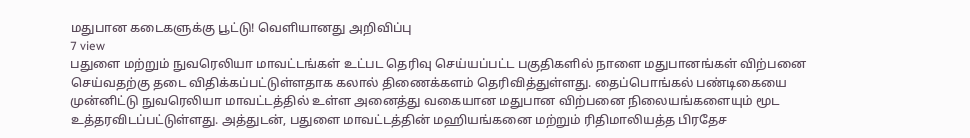மதுபான கடைகளுக்கு பூட்டு! வெளியானது அறிவிப்பு
7 view
பதுளை மற்றும் நுவரெலியா மாவட்டங்கள் உட்பட தெரிவு செய்யப்பட்ட பகுதிகளில் நாளை மதுபானங்கள் விற்பனை செய்வதற்கு தடை விதிக்கப்பட்டுள்ளதாக கலால் திணைக்களம் தெரிவித்துள்ளது. தைப்பொங்கல் பண்டிகையை முன்னிட்டு நுவரெலியா மாவட்டத்தில் உள்ள அனைத்து வகையான மதுபான விற்பனை நிலையங்களையும் மூட உத்தரவிடப்பட்டுள்ளது. அத்துடன், பதுளை மாவட்டத்தின் மஹியங்கனை மற்றும் ரிதிமாலியத்த பிரதேச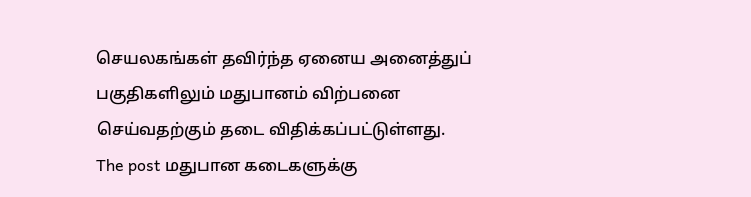செயலகங்கள் தவிர்ந்த ஏனைய அனைத்துப் பகுதிகளிலும் மதுபானம் விற்பனை செய்வதற்கும் தடை விதிக்கப்பட்டுள்ளது.
The post மதுபான கடைகளுக்கு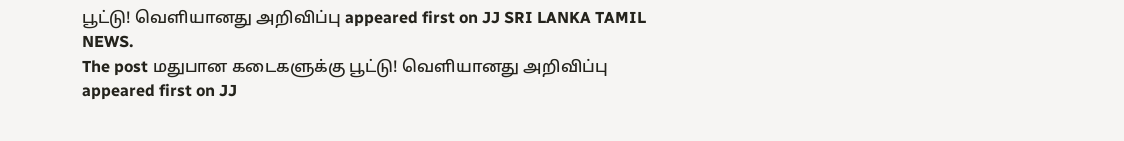பூட்டு! வெளியானது அறிவிப்பு appeared first on JJ SRI LANKA TAMIL NEWS.
The post மதுபான கடைகளுக்கு பூட்டு! வெளியானது அறிவிப்பு appeared first on JJ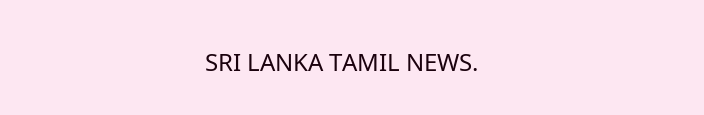SRI LANKA TAMIL NEWS.